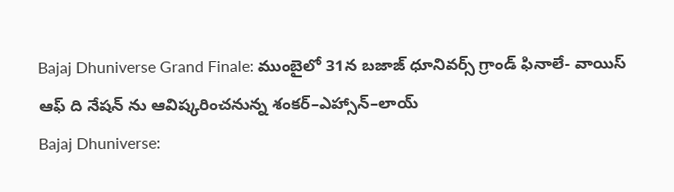Bajaj Dhuniverse Grand Finale: ముంబైలో 31న బజాజ్ ధూనివర్స్ గ్రాండ్ ఫినాలే- వాయిస్ ఆఫ్ ది నేషన్ ను ఆవిష్కరించనున్న శంకర్–ఎహ్సాన్–లాయ్
Bajaj Dhuniverse: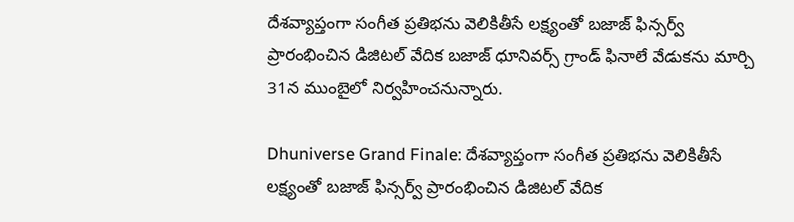దేశవ్యాప్తంగా సంగీత ప్రతిభను వెలికితీసే లక్ష్యంతో బజాజ్ ఫిన్సర్వ్ ప్రారంభించిన డిజిటల్ వేదిక బజాజ్ ధూనివర్స్ గ్రాండ్ ఫినాలే వేడుకను మార్చి 31న ముంబైలో నిర్వహించనున్నారు.

Dhuniverse Grand Finale: దేశవ్యాప్తంగా సంగీత ప్రతిభను వెలికితీసే లక్ష్యంతో బజాజ్ ఫిన్సర్వ్ ప్రారంభించిన డిజిటల్ వేదిక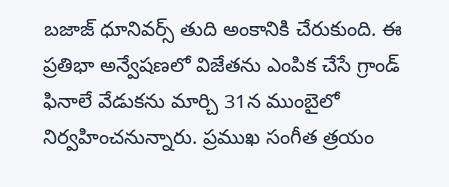బజాజ్ ధూనివర్స్ తుది అంకానికి చేరుకుంది. ఈ ప్రతిభా అన్వేషణలో విజేతను ఎంపిక చేసే గ్రాండ్ ఫినాలే వేడుకను మార్చి 31న ముంబైలో నిర్వహించనున్నారు. ప్రముఖ సంగీత త్రయం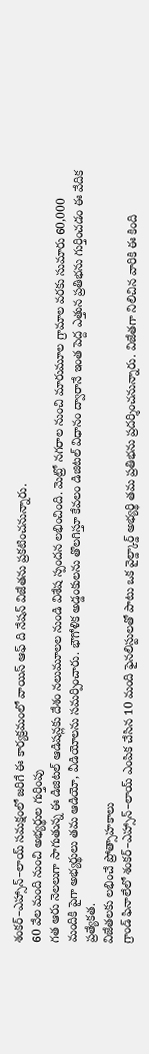శంకర్–ఎహ్సాన్–లాయ్ సమక్షంలో జరిగే ఈ కార్యక్రమంలో వాయిస్ ఆఫ్ ది నేషన్ విజేతను ప్రకటించనున్నారు.
60 వేల మంది నుంచి అభ్యర్థుల గుర్తింపు
గత ఆరు నెలలుగా సాగుతున్న ఈ డిజిటల్ ఆడిషన్లకు దేశం నలుమూలల నుండి విశేష స్పందన లభించింది. మెట్రో నగరాల నుంచి మారుమూల గ్రామాల వరకు సుమారు 60,000 మందికి పైగా అభ్యర్థులు తమ ఆడియో, వీడియోలను సమర్పించారు. భౌగోళిక అడ్డంకులను తొలగిస్తూ కేవలం డిజిటల్ విధానం ద్వారానే ఇంత పెద్ద ఎత్తున ప్రతిభను గుర్తించడం ఈ వేదిక ప్రత్యేకత.
విజేతలకు లభించే ప్రోత్సాహకాలు
గ్రాండ్ ఫినాలేలో శంకర్–ఎహ్సాన్–లాయ్ ఎంపిక చేసిన 10 మంది ఫైనలిస్టులతో పాటు ఒక వైల్డ్కార్డ్ అభ్యర్థి తమ ప్రతిభను ప్రదర్శించనున్నారు. విజేతగా నిలిచిన వారికి ఈ కింది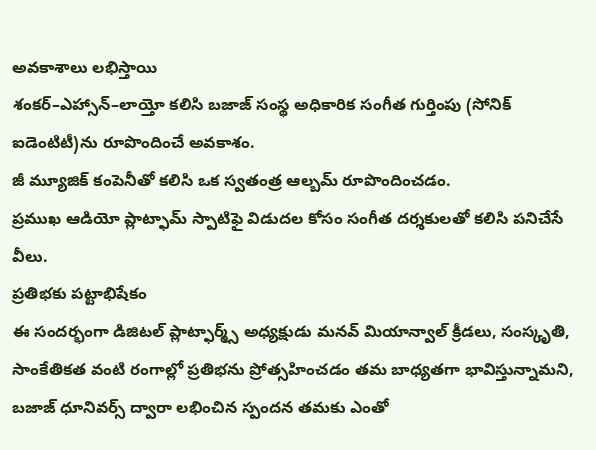అవకాశాలు లభిస్తాయి
శంకర్–ఎహ్సాన్–లాయ్తో కలిసి బజాజ్ సంస్థ అధికారిక సంగీత గుర్తింపు (సోనిక్ ఐడెంటిటీ)ను రూపొందించే అవకాశం.
జీ మ్యూజిక్ కంపెనీతో కలిసి ఒక స్వతంత్ర ఆల్బమ్ రూపొందించడం.
ప్రముఖ ఆడియో ప్లాట్ఫామ్ స్పాటిఫై విడుదల కోసం సంగీత దర్శకులతో కలిసి పనిచేసే వీలు.
ప్రతిభకు పట్టాభిషేకం
ఈ సందర్భంగా డిజిటల్ ప్లాట్ఫార్మ్స్ అధ్యక్షుడు మనవ్ మియాన్వాల్ క్రీడలు, సంస్కృతి, సాంకేతికత వంటి రంగాల్లో ప్రతిభను ప్రోత్సహించడం తమ బాధ్యతగా భావిస్తున్నామని, బజాజ్ ధూనివర్స్ ద్వారా లభించిన స్పందన తమకు ఎంతో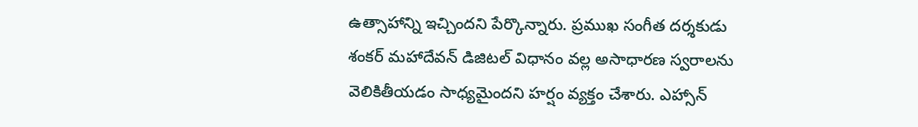ఉత్సాహాన్ని ఇచ్చిందని పేర్కొన్నారు. ప్రముఖ సంగీత దర్శకుడు శంకర్ మహాదేవన్ డిజిటల్ విధానం వల్ల అసాధారణ స్వరాలను వెలికితీయడం సాధ్యమైందని హర్షం వ్యక్తం చేశారు. ఎహ్సాన్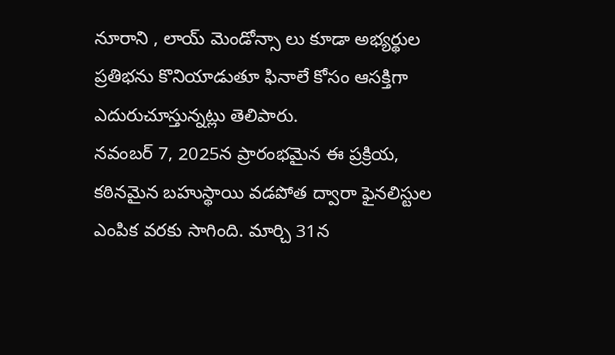నూరాని , లాయ్ మెండోన్సా లు కూడా అభ్యర్థుల ప్రతిభను కొనియాడుతూ ఫినాలే కోసం ఆసక్తిగా ఎదురుచూస్తున్నట్లు తెలిపారు.
నవంబర్ 7, 2025న ప్రారంభమైన ఈ ప్రక్రియ, కఠినమైన బహుస్థాయి వడపోత ద్వారా ఫైనలిస్టుల ఎంపిక వరకు సాగింది. మార్చి 31న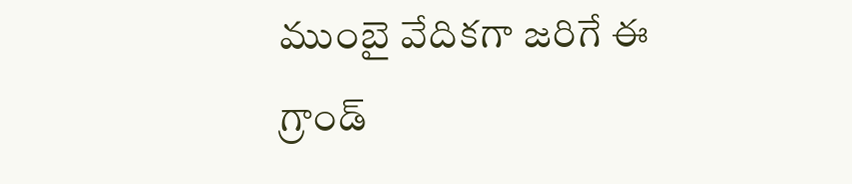ముంబై వేదికగా జరిగే ఈ గ్రాండ్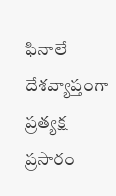ఫినాలే దేశవ్యాప్తంగా ప్రత్యక్ష ప్రసారం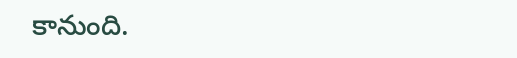కానుంది.